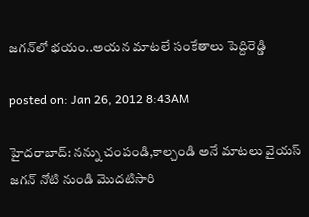జగన్‌లో భయం..అయన మాటలే సంకేతాలు పెద్దిరెడ్డి

posted on: Jan 26, 2012 8:43AM

హైదరాబాద్: నన్ను చంపండి,కాల్చండి అనే మాటలు వైయస్ జగన్ నోటి నుండి మొదటిసారి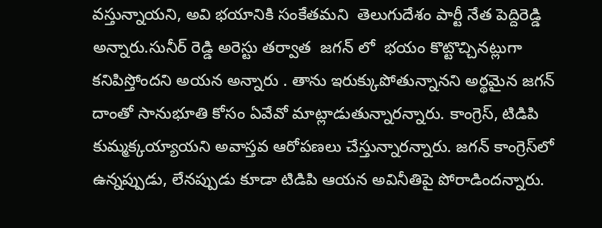వస్తున్నాయని, అవి భయానికి సంకేతమని  తెలుగుదేశం పార్టీ నేత పెద్దిరెడ్డి  అన్నారు.సునీర్ రెడ్డి అరెస్టు తర్వాత  జగన్ లో  భయం కొట్టొచ్చినట్లుగా కనిపిస్తోందని అయన అన్నారు . తాను ఇరుక్కుపోతున్నానని అర్థమైన జగన్ దాంతో సానుభూతి కోసం ఏవేవో మాట్లాడుతున్నారన్నారు. కాంగ్రెస్, టిడిపి కుమ్మక్కయ్యాయని అవాస్తవ ఆరోపణలు చేస్తున్నారన్నారు. జగన్ కాంగ్రెస్‌లో ఉన్నప్పుడు, లేనప్పుడు కూడా టిడిపి ఆయన అవినీతిపై పోరాడిందన్నారు.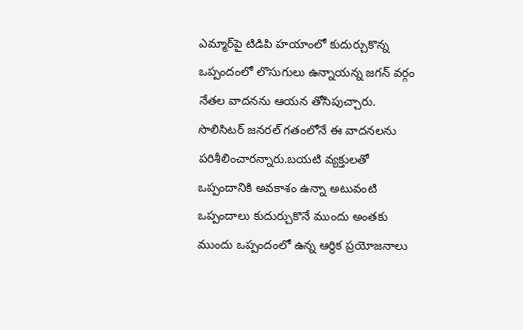ఎమ్మార్‌పై టిడిపి హయాంలో కుదుర్చుకొన్న ఒప్పందంలో లొసుగులు ఉన్నాయన్న జగన్ వర్గం నేతల వాదనను ఆయన తోసిపుచ్చారు. సొలిసిటర్ జనరల్ గతంలోనే ఈ వాదనలను పరిశీలించారన్నారు.బయటి వ్యక్తులతో ఒప్పందానికి అవకాశం ఉన్నా అటువంటి ఒప్పందాలు కుదుర్చుకొనే ముందు అంతకు ముందు ఒప్పందంలో ఉన్న ఆర్థిక ప్రయోజనాలు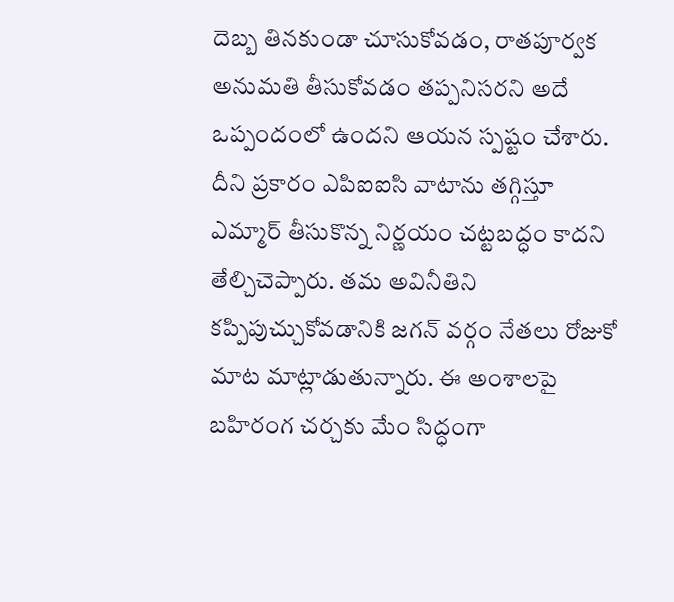దెబ్బ తినకుండా చూసుకోవడం, రాతపూర్వక అనుమతి తీసుకోవడం తప్పనిసరని అదే ఒప్పందంలో ఉందని ఆయన స్పష్టం చేశారు. దీని ప్రకారం ఎపిఐఐసి వాటాను తగ్గిస్తూ ఎమ్మార్ తీసుకొన్న నిర్ణయం చట్టబద్ధం కాదని తేల్చిచెప్పారు. తమ అవినీతిని కప్పిపుచ్చుకోవడానికి జగన్ వర్గం నేతలు రోజుకో మాట మాట్లాడుతున్నారు. ఈ అంశాలపై బహిరంగ చర్చకు మేం సిద్ధంగా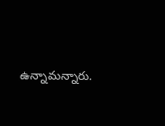ఉన్నామన్నారు.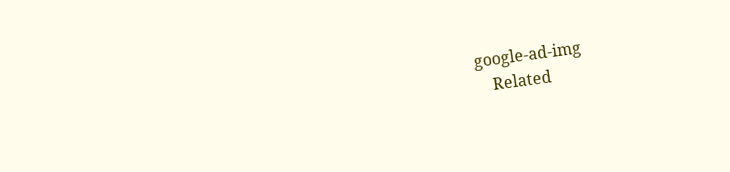google-ad-img
    Related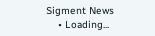Sigment News
    • Loading...